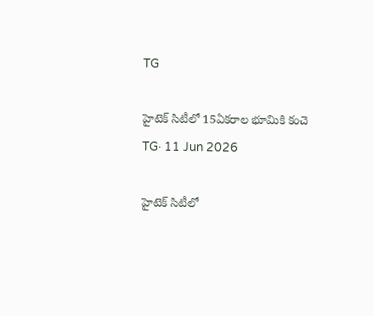TG

హైటెక్ సిటీలో 15ఏకరాల భూమికి కంచె
TG· 11 Jun 2026

హైటెక్ సిటీలో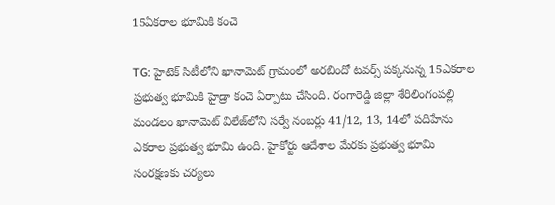15ఏకరాల భూమికి కంచె

TG: హైటెక్ సిటీలోని ఖానామెట్ గ్రామంలో అరబిందో టవర్స్ పక్కనున్న 15ఎకరాల ప్రభుత్వ భూమికి హైడ్రా కంచె ఏర్పాటు చేసింది. రంగారెడ్డి జిల్లా శేరిలింగంపల్లి మండలం ఖానామెట్ విలేజ్‌లోని సర్వే నంబర్లు 41/12, 13, 14లో పదిహేను ఎకరాల ప్రభుత్వ భూమి ఉంది. హైకోర్టు ఆదేశాల మేరకు ప్రభుత్వ భూమి సంరక్షణకు చర్యలు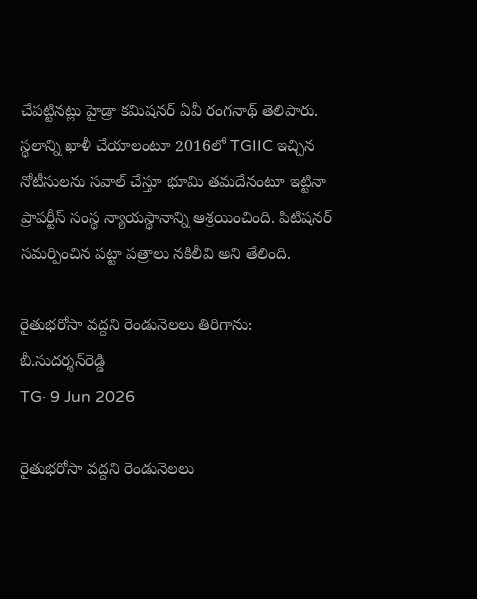చేపట్టినట్లు హైడ్రా కమిషనర్ ఏవీ రంగనాథ్ తెలిపారు. స్థలాన్ని ఖాళీ చేయాలంటూ 2016లో TGIIC ఇచ్చిన నోటీసులను సవాల్ చేస్తూ భూమి తమదేనంటూ ఇట్టినా ప్రాపర్టీస్ సంస్థ న్యాయస్థానాన్ని ఆశ్రయించింది. పిటిషనర్ సమర్పించిన పట్టా పత్రాలు నకిలీవి అని తేలింది.

రైతుభరోసా వద్దని రెండునెలలు తిరిగాను: బీ.సుదర్శన్‌రెడ్డి
TG· 9 Jun 2026

రైతుభరోసా వద్దని రెండునెలలు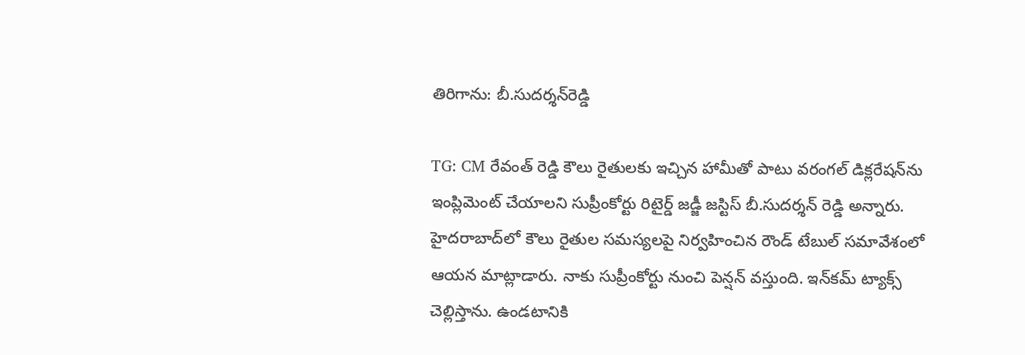తిరిగాను: బీ.సుదర్శన్‌రెడ్డి

TG: CM రేవంత్ రెడ్డి కౌలు రైతులకు ఇచ్చిన హామీతో పాటు వరంగల్ డిక్లరేషన్‌ను ఇంప్లిమెంట్ చేయాలని సుప్రీంకోర్టు రిటైర్డ్ జడ్జీ జస్టిస్ బీ.సుదర్శన్ రెడ్డి అన్నారు. హైదరాబాద్‌లో కౌలు రైతుల సమస్యలపై నిర్వహించిన రౌండ్ టేబుల్ సమావేశంలో ఆయన మాట్లాడారు. నాకు సుప్రీంకోర్టు నుంచి పెన్షన్ వస్తుంది. ఇన్‌కమ్ ట్యాక్స్ చెల్లిస్తాను. ఉండటానికి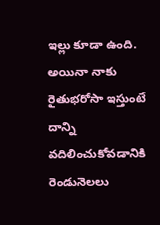ఇల్లు కూడా ఉంది. అయినా నాకు రైతుభరోసా ఇస్తుంటే దాన్ని వదిలించుకోవడానికి రెండునెలలు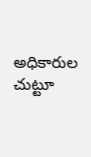అధికారుల చుట్టూ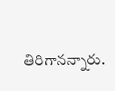తిరిగానన్నారు.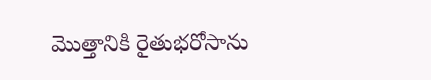మొత్తానికి రైతుభరోసాను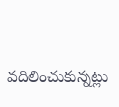వదిలించుకున్నట్లు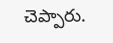చెప్పారు.